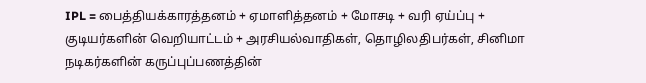IPL = பைத்தியக்காரத்தனம் + ஏமாளித்தனம் + மோசடி + வரி ஏய்ப்பு + குடியர்களின் வெறியாட்டம் + அரசியல்வாதிகள், தொழிலதிபர்கள், சினிமா நடிகர்களின் கருப்புப்பணத்தின்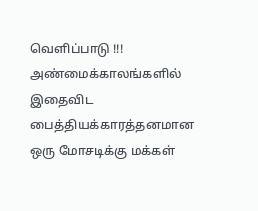வெளிப்பாடு !!!
அண்மைக்காலங்களில் இதைவிட பைத்தியக்காரத்தனமான ஒரு மோசடிக்கு மக்கள்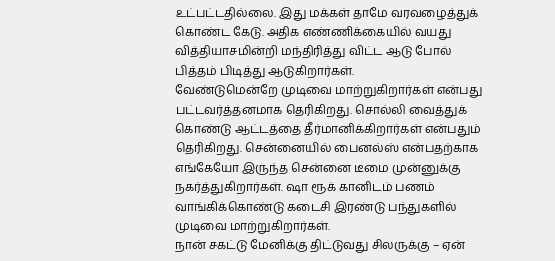உட்பட்டதில்லை. இது மக்கள் தாமே வரவழைத்துக் கொண்ட கேடு. அதிக எண்ணிக்கையில் வயது வித்தியாசமின்றி மந்திரித்து விட்ட ஆடு போல் பித்தம் பிடித்து ஆடுகிறார்கள்.
வேண்டுமென்றே முடிவை மாற்றுகிறார்கள் என்பது பட்டவர்த்தனமாக தெரிகிறது. சொல்லி வைத்துக் கொண்டு ஆட்டத்தை தீர்மானிக்கிறார்கள் என்பதும் தெரிகிறது. சென்னையில் பைனல்ஸ் என்பதற்காக எங்கேயோ இருந்த சென்னை டீமை முன்னுக்கு நகர்த்துகிறார்கள். ஷா ரூக் கானிடம் பணம் வாங்கிக்கொண்டு கடைசி இரண்டு பந்துகளில் முடிவை மாற்றுகிறார்கள்.
நான் சகட்டு மேனிக்கு திட்டுவது சிலருக்கு – ஏன்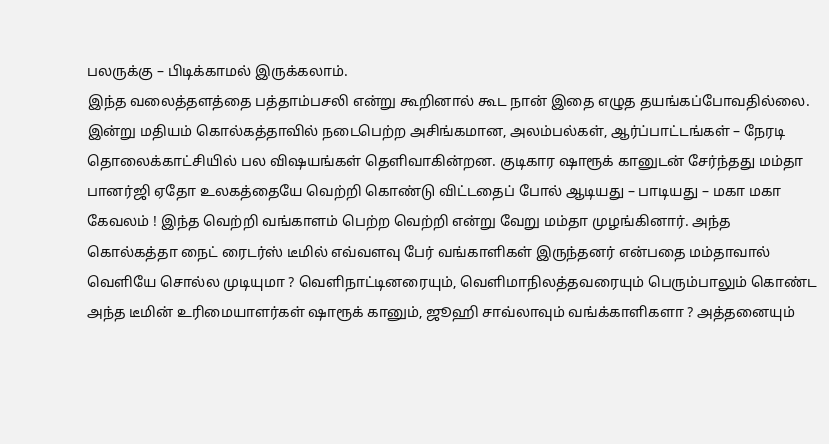பலருக்கு – பிடிக்காமல் இருக்கலாம்.
இந்த வலைத்தளத்தை பத்தாம்பசலி என்று கூறினால் கூட நான் இதை எழுத தயங்கப்போவதில்லை.
இன்று மதியம் கொல்கத்தாவில் நடைபெற்ற அசிங்கமான, அலம்பல்கள், ஆர்ப்பாட்டங்கள் – நேரடி தொலைக்காட்சியில் பல விஷயங்கள் தெளிவாகின்றன. குடிகார ஷாரூக் கானுடன் சேர்ந்தது மம்தா பானர்ஜி ஏதோ உலகத்தையே வெற்றி கொண்டு விட்டதைப் போல் ஆடியது – பாடியது – மகா மகா கேவலம் ! இந்த வெற்றி வங்காளம் பெற்ற வெற்றி என்று வேறு மம்தா முழங்கினார். அந்த கொல்கத்தா நைட் ரைடர்ஸ் டீமில் எவ்வளவு பேர் வங்காளிகள் இருந்தனர் என்பதை மம்தாவால் வெளியே சொல்ல முடியுமா ? வெளிநாட்டினரையும், வெளிமாநிலத்தவரையும் பெரும்பாலும் கொண்ட அந்த டீமின் உரிமையாளர்கள் ஷாரூக் கானும், ஜூஹி சாவ்லாவும் வங்க்காளிகளா ? அத்தனையும்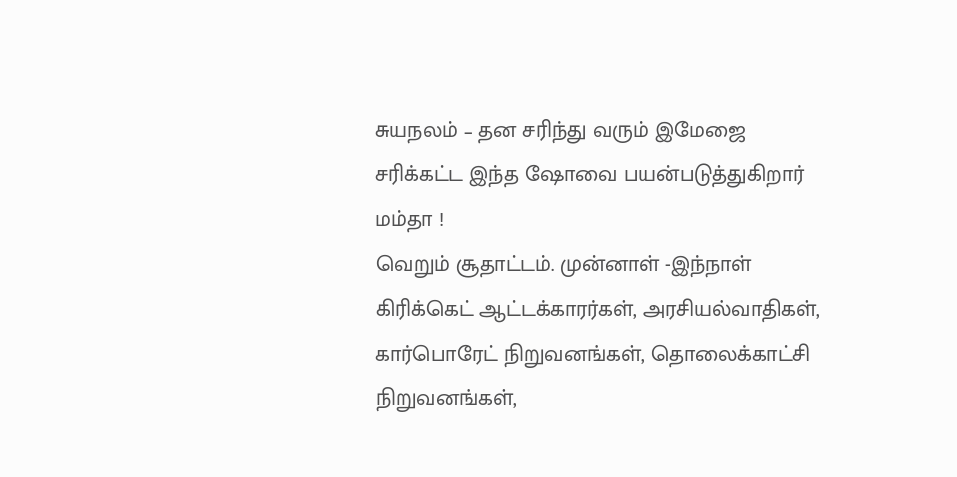சுயநலம் – தன சரிந்து வரும் இமேஜை சரிக்கட்ட இந்த ஷோவை பயன்படுத்துகிறார் மம்தா !
வெறும் சூதாட்டம். முன்னாள் -இந்நாள் கிரிக்கெட் ஆட்டக்காரர்கள், அரசியல்வாதிகள், கார்பொரேட் நிறுவனங்கள், தொலைக்காட்சி நிறுவனங்கள்,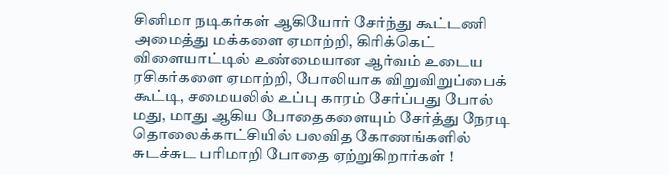சினிமா நடிகர்கள் ஆகியோர் சேர்ந்து கூட்டணி அமைத்து மக்களை ஏமாற்றி, கிரிக்கெட் விளையாட்டில் உண்மையான ஆர்வம் உடைய ரசிகர்களை ஏமாற்றி, போலியாக விறுவிறுப்பைக் கூட்டி, சமையலில் உப்பு காரம் சேர்ப்பது போல் மது, மாது ஆகிய போதைகளையும் சேர்த்து நேரடி தொலைக்காட்சியில் பலவித கோணங்களில் சுடச்சுட பரிமாறி போதை ஏற்றுகிறார்கள் !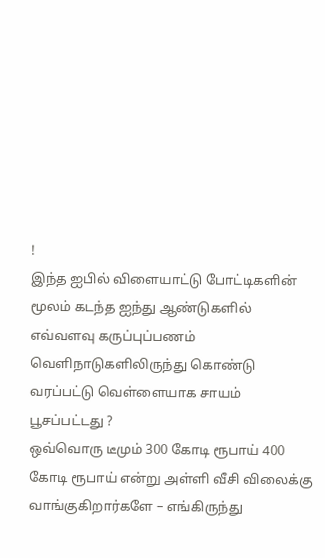!
இந்த ஐபில் விளையாட்டு போட்டிகளின் மூலம் கடந்த ஐந்து ஆண்டுகளில் எவ்வளவு கருப்புப்பணம் வெளிநாடுகளிலிருந்து கொண்டு வரப்பட்டு வெள்ளையாக சாயம் பூசப்பட்டது ?
ஒவ்வொரு டீமும் 300 கோடி ரூபாய் 400 கோடி ரூபாய் என்று அள்ளி வீசி விலைக்கு வாங்குகிறார்களே – எங்கிருந்து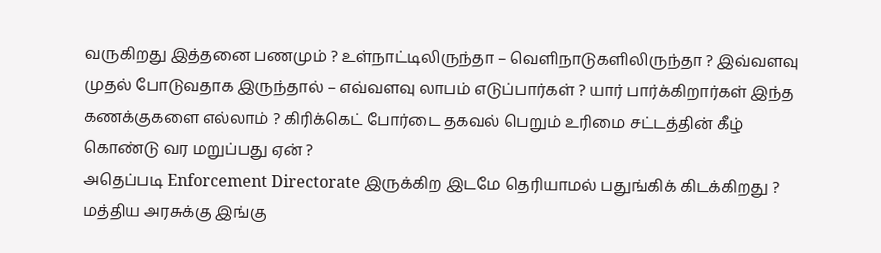வருகிறது இத்தனை பணமும் ? உள்நாட்டிலிருந்தா – வெளிநாடுகளிலிருந்தா ? இவ்வளவு முதல் போடுவதாக இருந்தால் – எவ்வளவு லாபம் எடுப்பார்கள் ? யார் பார்க்கிறார்கள் இந்த கணக்குகளை எல்லாம் ? கிரிக்கெட் போர்டை தகவல் பெறும் உரிமை சட்டத்தின் கீழ் கொண்டு வர மறுப்பது ஏன் ?
அதெப்படி Enforcement Directorate இருக்கிற இடமே தெரியாமல் பதுங்கிக் கிடக்கிறது ? மத்திய அரசுக்கு இங்கு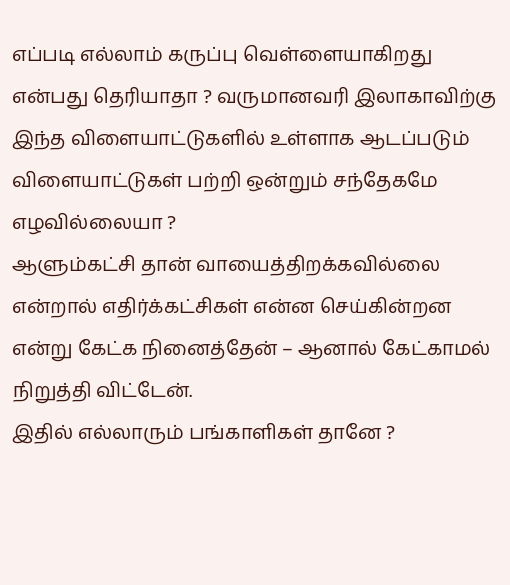எப்படி எல்லாம் கருப்பு வெள்ளையாகிறது என்பது தெரியாதா ? வருமானவரி இலாகாவிற்கு இந்த விளையாட்டுகளில் உள்ளாக ஆடப்படும் விளையாட்டுகள் பற்றி ஒன்றும் சந்தேகமே எழவில்லையா ?
ஆளும்கட்சி தான் வாயைத்திறக்கவில்லை என்றால் எதிர்க்கட்சிகள் என்ன செய்கின்றன என்று கேட்க நினைத்தேன் – ஆனால் கேட்காமல் நிறுத்தி விட்டேன்.
இதில் எல்லாரும் பங்காளிகள் தானே ?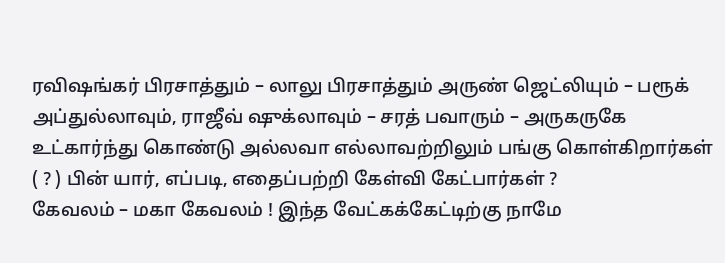ரவிஷங்கர் பிரசாத்தும் – லாலு பிரசாத்தும் அருண் ஜெட்லியும் – பரூக் அப்துல்லாவும், ராஜீவ் ஷுக்லாவும் – சரத் பவாரும் – அருகருகே உட்கார்ந்து கொண்டு அல்லவா எல்லாவற்றிலும் பங்கு கொள்கிறார்கள் ( ? ) பின் யார், எப்படி, எதைப்பற்றி கேள்வி கேட்பார்கள் ?
கேவலம் – மகா கேவலம் ! இந்த வேட்கக்கேட்டிற்கு நாமே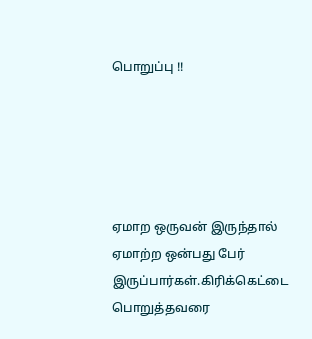பொறுப்பு !!





ஏமாற ஒருவன் இருந்தால் ஏமாற்ற ஒன்பது பேர் இருப்பார்கள்.கிரிக்கெட்டை பொறுத்தவரை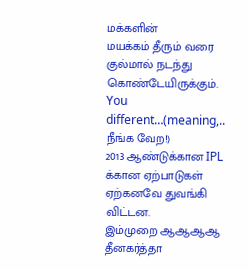மக்களின்
மயக்கம் தீரும் வரை குல்மால் நடந்து கொண்டேயிருக்கும்.
You different…(meaning,.. நீங்க வேற!)
2013 ஆண்டுக்கான IPL க்கான ஏற்பாடுகள் ஏற்கனவே துவங்கி விட்டன.
இம்முறை ஆஆஆஆ தீனகர்த்தா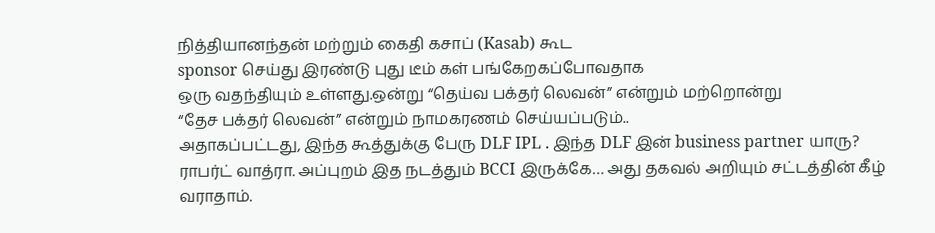நித்தியானந்தன் மற்றும் கைதி கசாப் (Kasab) கூட
sponsor செய்து இரண்டு புது டீம் கள் பங்கேறகப்போவதாக
ஒரு வதந்தியும் உள்ளது.ஒன்று “தெய்வ பக்தர் லெவன்” என்றும் மற்றொன்று
“தேச பக்தர் லெவன்” என்றும் நாமகரணம் செய்யப்படும்..
அதாகப்பட்டது, இந்த கூத்துக்கு பேரு DLF IPL . இந்த DLF இன் business partner யாரு? ராபர்ட் வாத்ரா. அப்புறம் இத நடத்தும் BCCI இருக்கே… அது தகவல் அறியும் சட்டத்தின் கீழ் வராதாம்.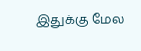இதுக்கு மேல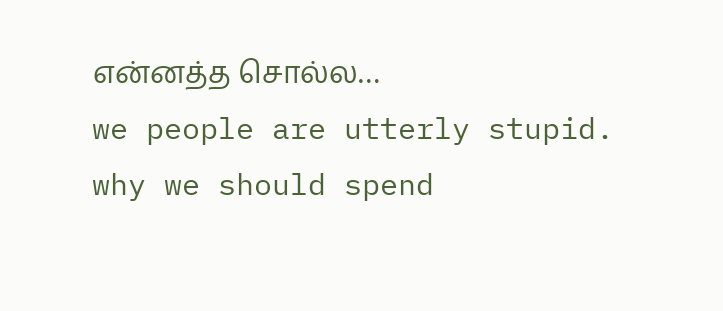என்னத்த சொல்ல…
we people are utterly stupid. why we should spend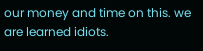our money and time on this. we are learned idiots.